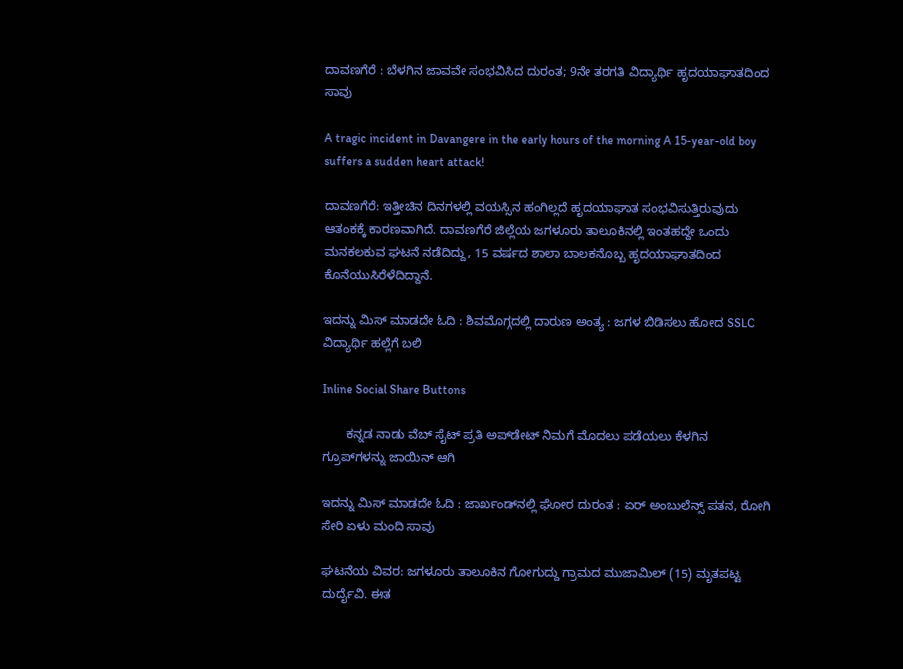ದಾವಣಗೆರೆ : ಬೆಳಗಿನ ಜಾವವೇ ಸಂಭವಿಸಿದ ದುರಂತ; 9ನೇ ತರಗತಿ ವಿದ್ಯಾರ್ಥಿ ಹೃದಯಾಘಾತದಿಂದ ಸಾವು

A tragic incident in Davangere in the early hours of the morning A 15-year-old boy suffers a sudden heart attack!

ದಾವಣಗೆರೆ: ಇತ್ತೀಚಿನ ದಿನಗಳಲ್ಲಿ ವಯಸ್ಸಿನ ಹಂಗಿಲ್ಲದೆ ಹೃದಯಾಘಾತ ಸಂಭವಿಸುತ್ತಿರುವುದು ಆತಂಕಕ್ಕೆ ಕಾರಣವಾಗಿದೆ. ದಾವಣಗೆರೆ ಜಿಲ್ಲೆಯ ಜಗಳೂರು ತಾಲೂಕಿನಲ್ಲಿ ಇಂತಹದ್ದೇ ಒಂದು ಮನಕಲಕುವ ಘಟನೆ ನಡೆದಿದ್ದು, 15 ವರ್ಷದ ಶಾಲಾ ಬಾಲಕನೊಬ್ಬ ಹೃದಯಾಘಾತದಿಂದ ಕೊನೆಯುಸಿರೆಳೆದಿದ್ದಾನೆ.

ಇದನ್ನು ಮಿಸ್‌ ಮಾಡದೇ ಓದಿ : ಶಿವಮೊಗ್ಗದಲ್ಲಿ ದಾರುಣ ಅಂತ್ಯ : ಜಗಳ ಬಿಡಿಸಲು ಹೋದ SSLC ವಿದ್ಯಾರ್ಥಿ ಹಲ್ಲೆಗೆ ಬಲಿ

Inline Social Share Buttons

       ಕನ್ನಡ ನಾಡು ವೆಬ್ ಸೈಟ್ ಪ್ರತಿ ಅಪ್‌ಡೇಟ್‌ ನಿಮಗೆ ಮೊದಲು ಪಡೆಯಲು ಕೆಳಗಿನ ಗ್ರೂಪ್‌ಗಳನ್ನು ಜಾಯಿನ್ ಆಗಿ

ಇದನ್ನು ಮಿಸ್‌ ಮಾಡದೇ ಓದಿ : ಜಾರ್ಖಂಡ್‌ನಲ್ಲಿ ಘೋರ ದುರಂತ : ಏರ್ ಅಂಬುಲೆನ್ಸ್ ಪತನ, ರೋಗಿ ಸೇರಿ ಏಳು ಮಂದಿ ಸಾವು

ಘಟನೆಯ ವಿವರ: ಜಗಳೂರು ತಾಲೂಕಿನ ಗೋಗುದ್ದು ಗ್ರಾಮದ ಮುಜಾಮಿಲ್ (15) ಮೃತಪಟ್ಟ ದುರ್ದೈವಿ. ಈತ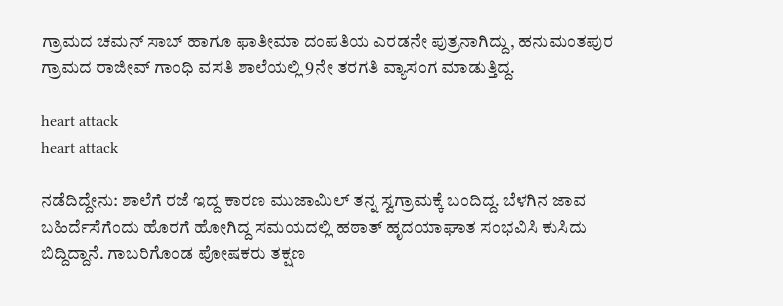ಗ್ರಾಮದ ಚಮನ್ ಸಾಬ್ ಹಾಗೂ ಫಾತೀಮಾ ದಂಪತಿಯ ಎರಡನೇ ಪುತ್ರನಾಗಿದ್ದು, ಹನುಮಂತಪುರ ಗ್ರಾಮದ ರಾಜೀವ್ ಗಾಂಧಿ ವಸತಿ ಶಾಲೆಯಲ್ಲಿ 9ನೇ ತರಗತಿ ವ್ಯಾಸಂಗ ಮಾಡುತ್ತಿದ್ದ.

heart attack
heart attack

ನಡೆದಿದ್ದೇನು: ಶಾಲೆಗೆ ರಜೆ ಇದ್ದ ಕಾರಣ ಮುಜಾಮಿಲ್ ತನ್ನ ಸ್ವಗ್ರಾಮಕ್ಕೆ ಬಂದಿದ್ದ. ಬೆಳಗಿನ ಜಾವ ಬಹಿರ್ದೆಸೆಗೆಂದು ಹೊರಗೆ ಹೋಗಿದ್ದ ಸಮಯದಲ್ಲಿ ಹಠಾತ್ ಹೃದಯಾಘಾತ ಸಂಭವಿಸಿ ಕುಸಿದು ಬಿದ್ದಿದ್ದಾನೆ. ಗಾಬರಿಗೊಂಡ ಪೋಷಕರು ತಕ್ಷಣ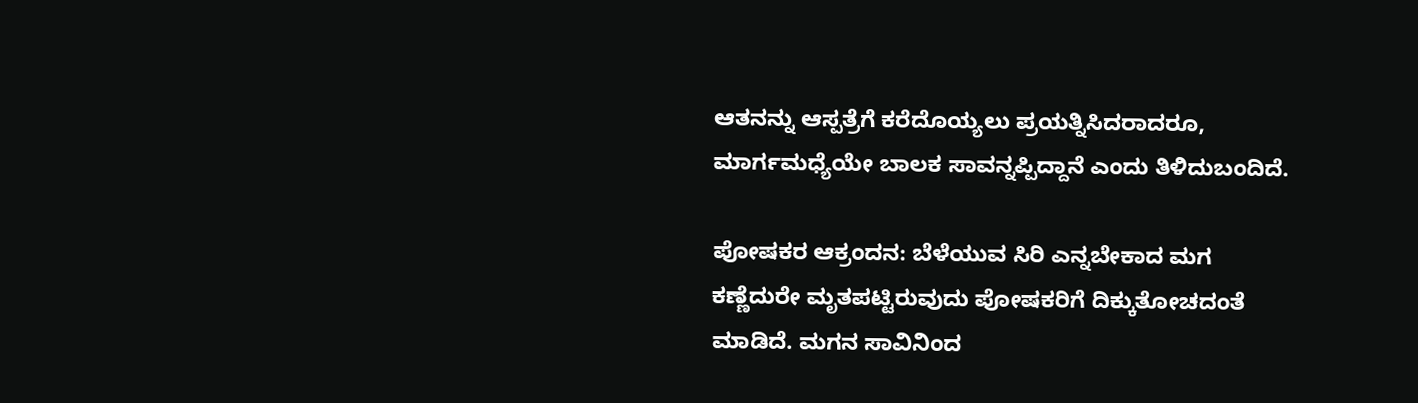ಆತನನ್ನು ಆಸ್ಪತ್ರೆಗೆ ಕರೆದೊಯ್ಯಲು ಪ್ರಯತ್ನಿಸಿದರಾದರೂ, ಮಾರ್ಗಮಧ್ಯೆಯೇ ಬಾಲಕ ಸಾವನ್ನಪ್ಪಿದ್ದಾನೆ ಎಂದು ತಿಳಿದುಬಂದಿದೆ.

ಪೋಷಕರ ಆಕ್ರಂದನ: ಬೆಳೆಯುವ ಸಿರಿ ಎನ್ನಬೇಕಾದ ಮಗ ಕಣ್ಣೆದುರೇ ಮೃತಪಟ್ಟಿರುವುದು ಪೋಷಕರಿಗೆ ದಿಕ್ಕುತೋಚದಂತೆ ಮಾಡಿದೆ. ಮಗನ ಸಾವಿನಿಂದ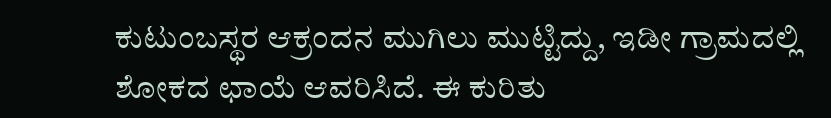ಕುಟುಂಬಸ್ಥರ ಆಕ್ರಂದನ ಮುಗಿಲು ಮುಟ್ಟಿದ್ದು, ಇಡೀ ಗ್ರಾಮದಲ್ಲಿ ಶೋಕದ ಛಾಯೆ ಆವರಿಸಿದೆ. ಈ ಕುರಿತು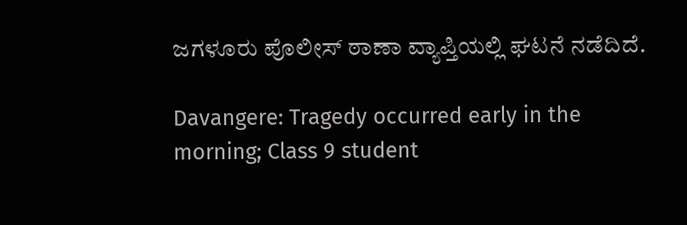ಜಗಳೂರು ಪೊಲೀಸ್ ಠಾಣಾ ವ್ಯಾಪ್ತಿಯಲ್ಲಿ ಘಟನೆ ನಡೆದಿದೆ.

Davangere: Tragedy occurred early in the morning; Class 9 student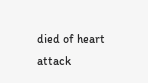died of heart attack